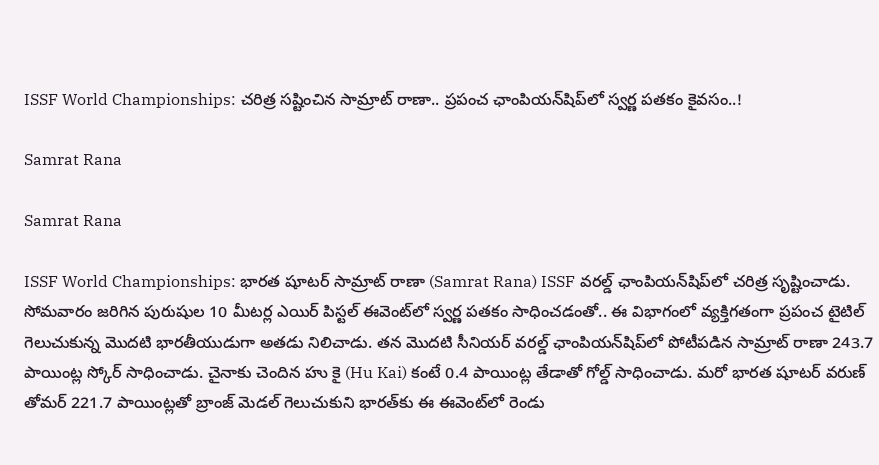ISSF World Championships: చరిత్ర సష్టించిన సామ్రాట్ రాణా.. ప్రపంచ ఛాంపియన్‌షిప్‌లో స్వర్ణ పతకం కైవసం..!

Samrat Rana

Samrat Rana

ISSF World Championships: భారత షూటర్ సామ్రాట్ రాణా (Samrat Rana) ISSF వరల్డ్ ఛాంపియన్‌షిప్‌లో చరిత్ర సృష్టించాడు. సోమవారం జరిగిన పురుషుల 10 మీటర్ల ఎయిర్ పిస్టల్ ఈవెంట్‌లో స్వర్ణ పతకం సాధించడంతో.. ఈ విభాగంలో వ్యక్తిగతంగా ప్రపంచ టైటిల్ గెలుచుకున్న మొదటి భారతీయుడుగా అతడు నిలిచాడు. తన మొదటి సీనియర్ వరల్డ్ ఛాంపియన్‌షిప్‌లో పోటీపడిన సామ్రాట్ రాణా 243.7 పాయింట్ల స్కోర్ సాధించాడు. చైనాకు చెందిన హు కై (Hu Kai) కంటే 0.4 పాయింట్ల తేడాతో గోల్డ్ సాధించాడు. మరో భారత షూటర్ వరుణ్ తోమర్ 221.7 పాయింట్లతో బ్రాంజ్ మెడల్ గెలుచుకుని భారత్‌కు ఈ ఈవెంట్‌లో రెండు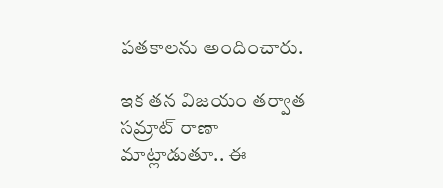పతకాలను అందించారు.

ఇక తన విజయం తర్వాత సమ్రాట్ రాణా మాట్లాడుతూ.. ఈ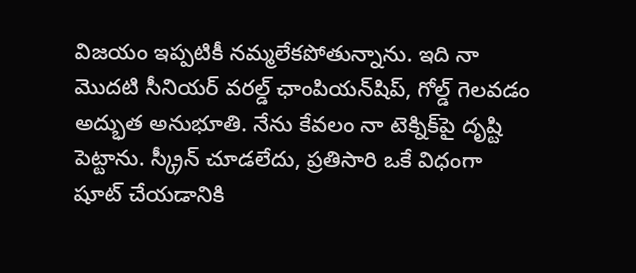విజయం ఇప్పటికీ నమ్మలేకపోతున్నాను. ఇది నా మొదటి సీనియర్ వరల్డ్ ఛాంపియన్‌షిప్, గోల్డ్ గెలవడం అద్భుత అనుభూతి. నేను కేవలం నా టెక్నిక్‌పై దృష్టి పెట్టాను. స్క్రీన్ చూడలేదు, ప్రతిసారి ఒకే విధంగా షూట్ చేయడానికి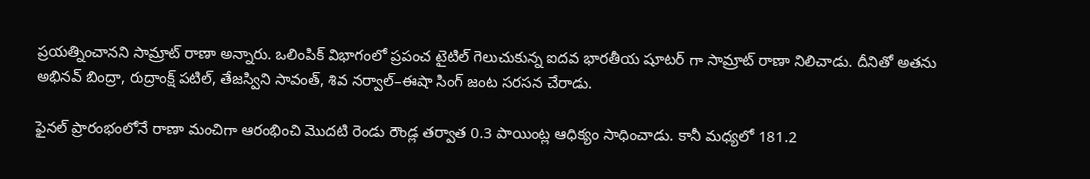ప్రయత్నించానని సామ్రాట్ రాణా అన్నారు. ఒలింపిక్ విభాగంలో ప్రపంచ టైటిల్ గెలుచుకున్న ఐదవ భారతీయ షూటర్ గా సామ్రాట్ రాణా నిలిచాడు. దీనితో అతను అభినవ్ బింద్రా, రుద్రాంక్ష్ పటిల్, తేజస్విని సావంత్, శివ నర్వాల్–ఈషా సింగ్ జంట సరసన చేరాడు.

ఫైనల్ ప్రారంభంలోనే రాణా మంచిగా ఆరంభించి మొదటి రెండు రౌండ్ల తర్వాత 0.3 పాయింట్ల ఆధిక్యం సాధించాడు. కానీ మధ్యలో 181.2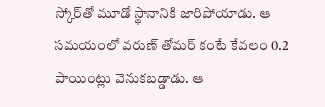స్కోర్‌తో మూడో స్థానానికి జారిపోయాడు. ఆ సమయంలో వరుణ్ తోమర్ కంటే కేవలం 0.2 పాయింట్లు వెనుకబడ్డాడు. ఆ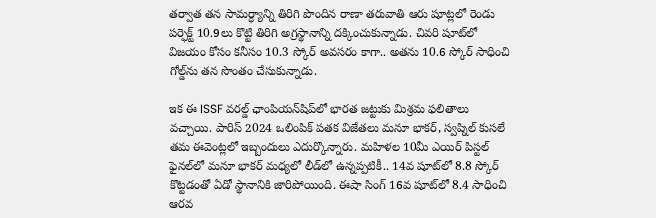తర్వాత తన సామర్ధ్యాన్ని తిరిగి పొందిన రాణా తరువాతి ఆరు షూట్లలో రెండు పర్ఫెక్ట్ 10.9లు కొట్టి తిరిగి అగ్రస్థానాన్ని దక్కించుకున్నాడు. చివరి షూట్‌లో విజయం కోసం కనీసం 10.3 స్కోర్ అవసరం కాగా.. అతను 10.6 స్కోర్ సాధించి గోల్డ్‌ను తన సొంతం చేసుకున్నాడు.

ఇక ఈ ISSF వరల్డ్ ఛాంపియన్‌షిప్‌లో భారత జట్టుకు మిశ్రమ ఫలితాలు వచ్చాయి. పారిస్ 2024 ఒలింపిక్ పతక విజేతలు మనూ భాకర్, స్వప్నిల్ కుసలే తమ ఈవెంట్లలో ఇబ్బందులు ఎదుర్కొన్నారు. మహిళల 10మీ ఎయిర్ పిస్టల్ ఫైనల్‌లో మనూ భాకర్ మధ్యలో లీడ్‌లో ఉన్నప్పటికీ.. 14వ షూట్‌లో 8.8 స్కోర్ కొట్టడంతో ఏడో స్థానానికి జారిపోయింది. ఈషా సింగ్ 16వ షూట్‌లో 8.4 సాధించి ఆరవ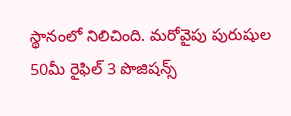స్థానంలో నిలిచింది. మరోవైపు పురుషుల 50మీ రైఫిల్ 3 పొజిషన్స్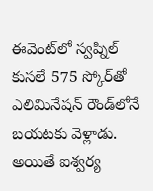ఈవెంట్‌లో స్వప్నిల్ కుసలే 575 స్కోర్‌తో ఎలిమినేషన్ రౌండ్‌లోనే బయటకు వెళ్లాడు. అయితే ఐశ్వర్య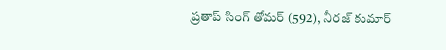ప్రతాప్ సింగ్ తోమర్ (592), నీరజ్ కుమార్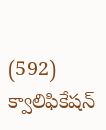(592) క్వాలిఫికేషన్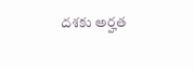దశకు అర్హత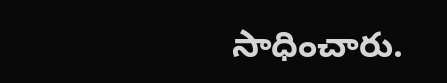సాధించారు.